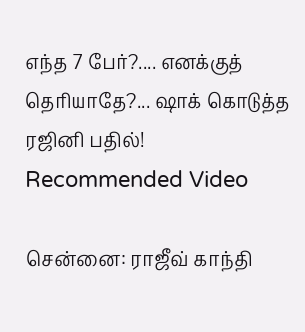எந்த 7 பேர்?.... எனக்குத் தெரியாதே?... ஷாக் கொடுத்த ரஜினி பதில்!
Recommended Video

சென்னை: ராஜீவ் காந்தி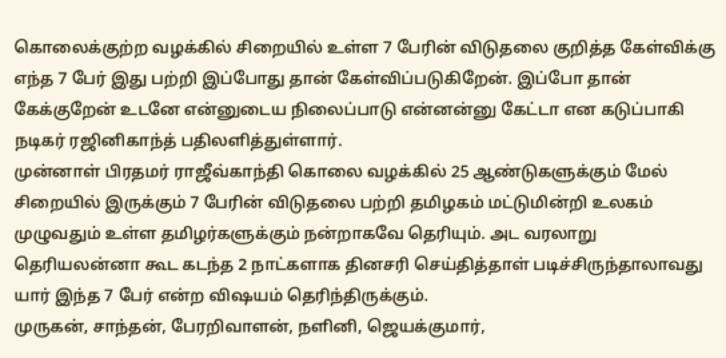கொலைக்குற்ற வழக்கில் சிறையில் உள்ள 7 பேரின் விடுதலை குறித்த கேள்விக்கு எந்த 7 பேர் இது பற்றி இப்போது தான் கேள்விப்படுகிறேன். இப்போ தான் கேக்குறேன் உடனே என்னுடைய நிலைப்பாடு என்னன்னு கேட்டா என கடுப்பாகி நடிகர் ரஜினிகாந்த் பதிலளித்துள்ளார்.
முன்னாள் பிரதமர் ராஜீவ்காந்தி கொலை வழக்கில் 25 ஆண்டுகளுக்கும் மேல் சிறையில் இருக்கும் 7 பேரின் விடுதலை பற்றி தமிழகம் மட்டுமின்றி உலகம் முழுவதும் உள்ள தமிழர்களுக்கும் நன்றாகவே தெரியும். அட வரலாறு தெரியலன்னா கூட கடந்த 2 நாட்களாக தினசரி செய்தித்தாள் படிச்சிருந்தாலாவது யார் இந்த 7 பேர் என்ற விஷயம் தெரிந்திருக்கும்.
முருகன், சாந்தன், பேரறிவாளன், நளினி, ஜெயக்குமார்,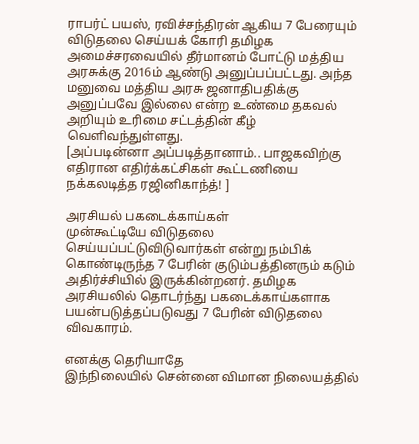ராபர்ட் பயஸ், ரவிச்சந்திரன் ஆகிய 7 பேரையும் விடுதலை செய்யக் கோரி தமிழக அமைச்சரவையில் தீர்மானம் போட்டு மத்திய அரசுக்கு 2016ம் ஆண்டு அனுப்பப்பட்டது. அந்த மனுவை மத்திய அரசு ஜனாதிபதிக்கு அனுப்பவே இல்லை என்ற உண்மை தகவல் அறியும் உரிமை சட்டத்தின் கீழ் வெளிவந்துள்ளது.
[அப்படின்னா அப்படித்தானாம்.. பாஜகவிற்கு எதிரான எதிர்க்கட்சிகள் கூட்டணியை நக்கலடித்த ரஜினிகாந்த்! ]

அரசியல் பகடைக்காய்கள்
முன்கூட்டியே விடுதலை செய்யப்பட்டுவிடுவார்கள் என்று நம்பிக் கொண்டிருந்த 7 பேரின் குடும்பத்தினரும் கடும் அதிர்ச்சியில் இருக்கின்றனர். தமிழக அரசியலில் தொடர்ந்து பகடைக்காய்களாக பயன்படுத்தப்படுவது 7 பேரின் விடுதலை விவகாரம்.

எனக்கு தெரியாதே
இந்நிலையில் சென்னை விமான நிலையத்தில்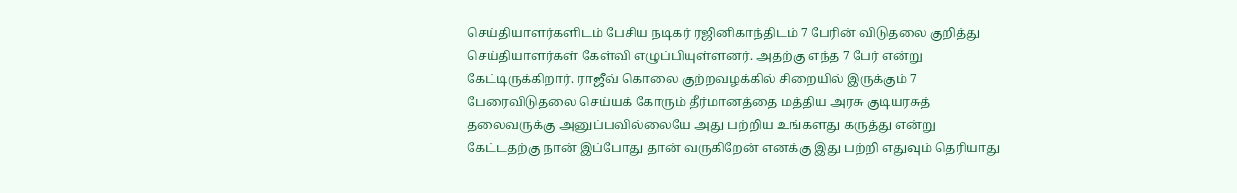செய்தியாளர்களிடம் பேசிய நடிகர் ரஜினிகாந்திடம் 7 பேரின் விடுதலை குறித்து செய்தியாளர்கள் கேள்வி எழுப்பியுள்ளனர். அதற்கு எந்த 7 பேர் என்று கேட்டிருக்கிறார். ராஜீவ் கொலை குற்றவழக்கில் சிறையில் இருக்கும் 7 பேரைவிடுதலை செய்யக் கோரும் தீர்மானத்தை மத்திய அரசு குடியரசுத் தலைவருக்கு அனுப்பவில்லையே அது பற்றிய உங்களது கருத்து என்று கேட்டதற்கு நான் இப்போது தான் வருகிறேன் எனக்கு இது பற்றி எதுவும் தெரியாது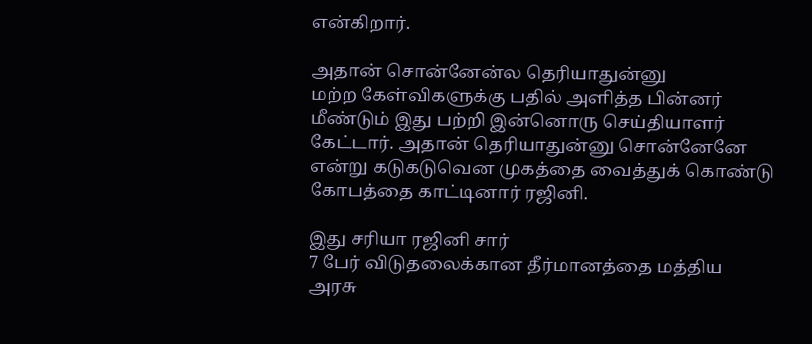என்கிறார்.

அதான் சொன்னேன்ல தெரியாதுன்னு
மற்ற கேள்விகளுக்கு பதில் அளித்த பின்னர் மீண்டும் இது பற்றி இன்னொரு செய்தியாளர் கேட்டார். அதான் தெரியாதுன்னு சொன்னேனே என்று கடுகடுவென முகத்தை வைத்துக் கொண்டு கோபத்தை காட்டினார் ரஜினி.

இது சரியா ரஜினி சார்
7 பேர் விடுதலைக்கான தீர்மானத்தை மத்திய அரசு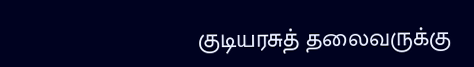குடியரசுத் தலைவருக்கு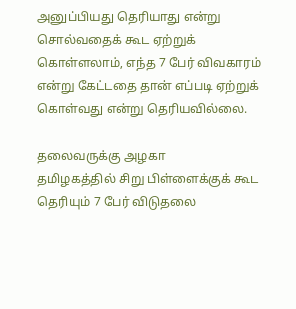அனுப்பியது தெரியாது என்று சொல்வதைக் கூட ஏற்றுக் கொள்ளலாம், எந்த 7 பேர் விவகாரம் என்று கேட்டதை தான் எப்படி ஏற்றுக் கொள்வது என்று தெரியவில்லை.

தலைவருக்கு அழகா
தமிழகத்தில் சிறு பிள்ளைக்குக் கூட தெரியும் 7 பேர் விடுதலை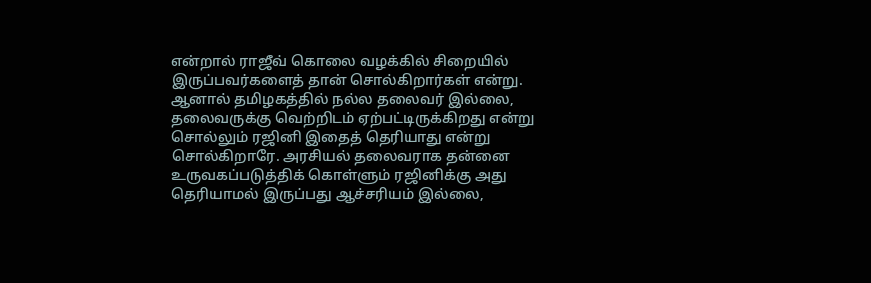என்றால் ராஜீவ் கொலை வழக்கில் சிறையில் இருப்பவர்களைத் தான் சொல்கிறார்கள் என்று. ஆனால் தமிழகத்தில் நல்ல தலைவர் இல்லை, தலைவருக்கு வெற்றிடம் ஏற்பட்டிருக்கிறது என்று சொல்லும் ரஜினி இதைத் தெரியாது என்று சொல்கிறாரே. அரசியல் தலைவராக தன்னை உருவகப்படுத்திக் கொள்ளும் ரஜினிக்கு அது தெரியாமல் இருப்பது ஆச்சரியம் இல்லை,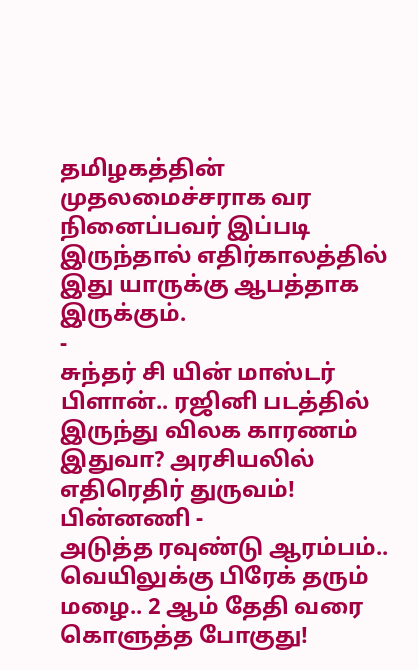தமிழகத்தின் முதலமைச்சராக வர நினைப்பவர் இப்படி இருந்தால் எதிர்காலத்தில் இது யாருக்கு ஆபத்தாக இருக்கும்.
-
சுந்தர் சி யின் மாஸ்டர் பிளான்.. ரஜினி படத்தில் இருந்து விலக காரணம் இதுவா? அரசியலில் எதிரெதிர் துருவம்! பின்னணி -
அடுத்த ரவுண்டு ஆரம்பம்.. வெயிலுக்கு பிரேக் தரும் மழை.. 2 ஆம் தேதி வரை கொளுத்த போகுது!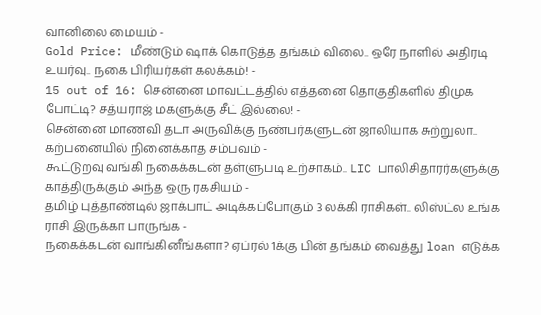வானிலை மையம் -
Gold Price: மீண்டும் ஷாக் கொடுத்த தங்கம் விலை.. ஒரே நாளில் அதிரடி உயர்வு.. நகை பிரியர்கள் கலக்கம்! -
15 out of 16: சென்னை மாவட்டத்தில் எத்தனை தொகுதிகளில் திமுக போட்டி? சத்யராஜ் மகளுக்கு சீட் இல்லை! -
சென்னை மாணவி தடா அருவிக்கு நண்பர்களுடன் ஜாலியாக சுற்றுலா.. கற்பனையில் நினைக்காத சம்பவம் -
கூட்டுறவு வங்கி நகைக்கடன் தள்ளுபடி உற்சாகம்.. LIC பாலிசிதாரர்களுக்கு காத்திருக்கும் அந்த ஒரு ரகசியம் -
தமிழ் புத்தாண்டில் ஜாக்பாட் அடிக்கப்போகும் 3 லக்கி ராசிகள்.. லிஸ்ட்ல உங்க ராசி இருக்கா பாருங்க -
நகைக்கடன் வாங்கினீங்களா? ஏப்ரல் 1க்கு பின் தங்கம் வைத்து loan எடுக்க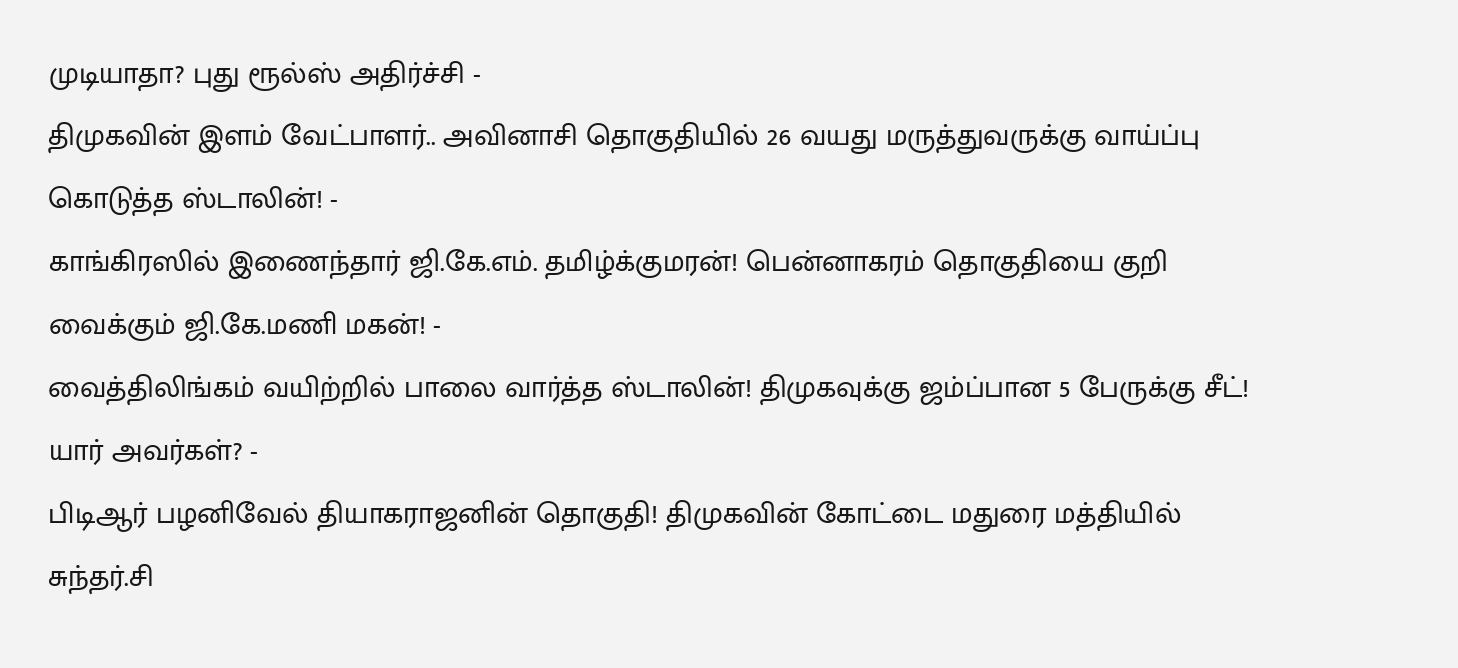முடியாதா? புது ரூல்ஸ் அதிர்ச்சி -
திமுகவின் இளம் வேட்பாளர்.. அவினாசி தொகுதியில் 26 வயது மருத்துவருக்கு வாய்ப்பு கொடுத்த ஸ்டாலின்! -
காங்கிரஸில் இணைந்தார் ஜி.கே.எம். தமிழ்க்குமரன்! பென்னாகரம் தொகுதியை குறி வைக்கும் ஜி.கே.மணி மகன்! -
வைத்திலிங்கம் வயிற்றில் பாலை வார்த்த ஸ்டாலின்! திமுகவுக்கு ஜம்ப்பான 5 பேருக்கு சீட்! யார் அவர்கள்? -
பிடிஆர் பழனிவேல் தியாகராஜனின் தொகுதி! திமுகவின் கோட்டை மதுரை மத்தியில் சுந்தர்.சி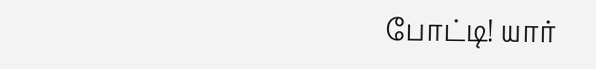போட்டி! யார்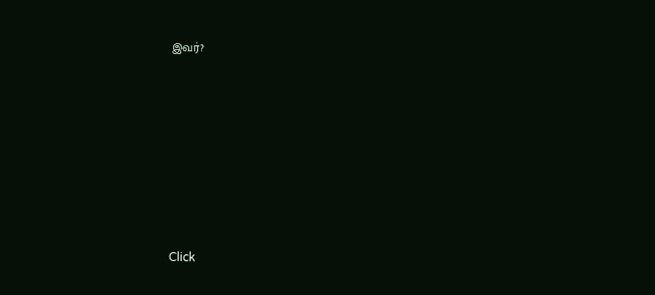இவர்?












Click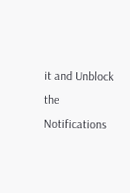it and Unblock the Notifications